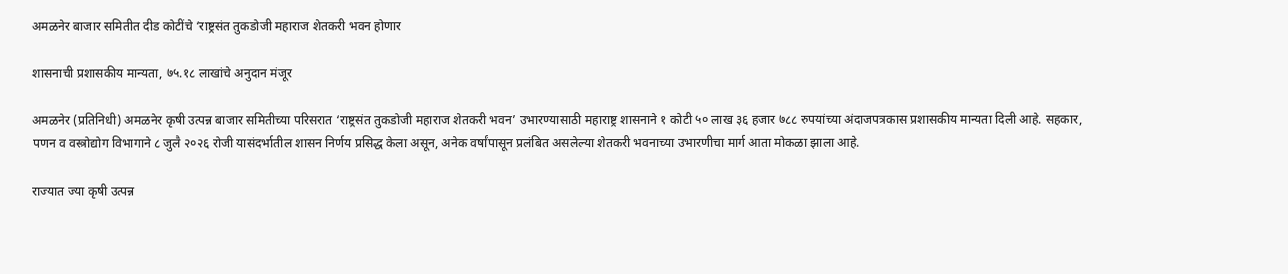अमळनेर बाजार समितीत दीड कोटींचे ‘राष्ट्रसंत तुकडोजी महाराज शेतकरी भवन होणार

शासनाची प्रशासकीय मान्यता, ७५.१८ लाखांचे अनुदान मंजूर

अमळनेर (प्रतिनिधी) अमळनेर कृषी उत्पन्न बाजार समितीच्या परिसरात ‘राष्ट्रसंत तुकडोजी महाराज शेतकरी भवन’ उभारण्यासाठी महाराष्ट्र शासनाने १ कोटी ५० लाख ३६ हजार ७८८ रुपयांच्या अंदाजपत्रकास प्रशासकीय मान्यता दिली आहे. सहकार, पणन व वस्त्रोद्योग विभागाने ८ जुलै २०२६ रोजी यासंदर्भातील शासन निर्णय प्रसिद्ध केला असून, अनेक वर्षांपासून प्रलंबित असलेल्या शेतकरी भवनाच्या उभारणीचा मार्ग आता मोकळा झाला आहे.

राज्यात ज्या कृषी उत्पन्न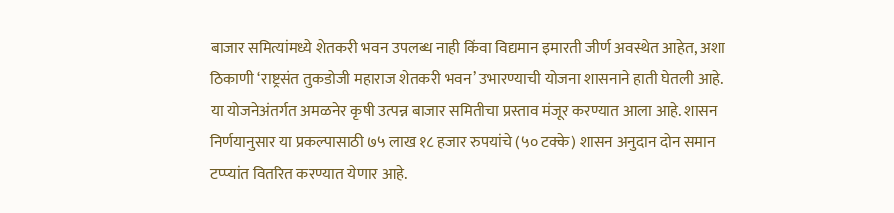बाजार समित्यांमध्ये शेतकरी भवन उपलब्ध नाही किंवा विद्यमान इमारती जीर्ण अवस्थेत आहेत, अशा ठिकाणी ‘राष्ट्रसंत तुकडोजी महाराज शेतकरी भवन’ उभारण्याची योजना शासनाने हाती घेतली आहे. या योजनेअंतर्गत अमळनेर कृषी उत्पन्न बाजार समितीचा प्रस्ताव मंजूर करण्यात आला आहे. शासन निर्णयानुसार या प्रकल्पासाठी ७५ लाख १८ हजार रुपयांचे (५० टक्के) शासन अनुदान दोन समान टप्प्यांत वितरित करण्यात येणार आहे.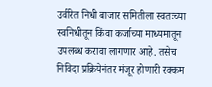उर्वरित निधी बाजार समितीला स्वतःच्या स्वनिधीतून किंवा कर्जाच्या माध्यमातून उपलब्ध करावा लागणार आहे. तसेच निविदा प्रक्रियेनंतर मंजूर होणारी रक्कम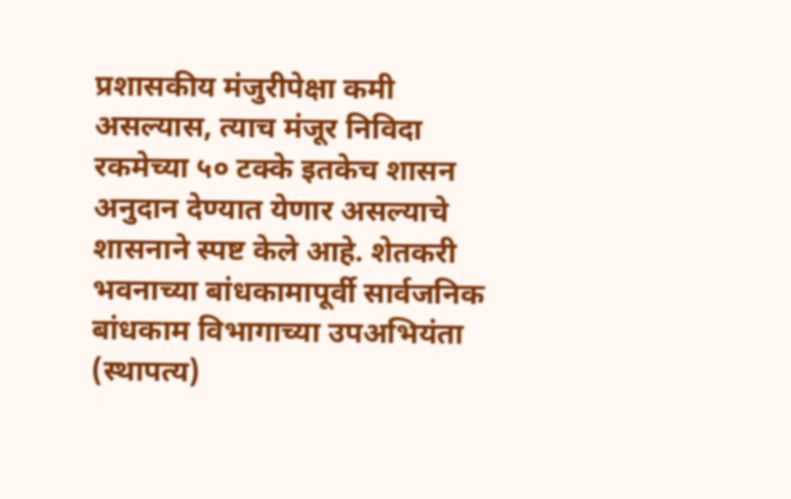प्रशासकीय मंजुरीपेक्षा कमी असल्यास, त्याच मंजूर निविदा रकमेच्या ५० टक्के इतकेच शासन अनुदान देण्यात येणार असल्याचे शासनाने स्पष्ट केले आहे. शेतकरी भवनाच्या बांधकामापूर्वी सार्वजनिक बांधकाम विभागाच्या उपअभियंता (स्थापत्य)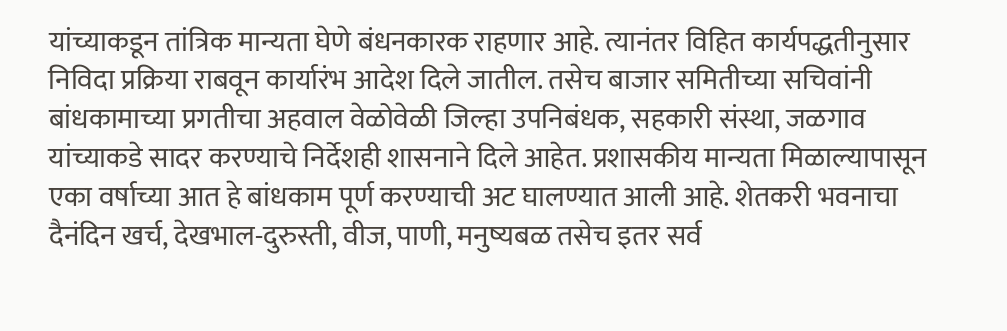यांच्याकडून तांत्रिक मान्यता घेणे बंधनकारक राहणार आहे. त्यानंतर विहित कार्यपद्धतीनुसार निविदा प्रक्रिया राबवून कार्यारंभ आदेश दिले जातील. तसेच बाजार समितीच्या सचिवांनी बांधकामाच्या प्रगतीचा अहवाल वेळोवेळी जिल्हा उपनिबंधक, सहकारी संस्था, जळगाव यांच्याकडे सादर करण्याचे निर्देशही शासनाने दिले आहेत. प्रशासकीय मान्यता मिळाल्यापासून एका वर्षाच्या आत हे बांधकाम पूर्ण करण्याची अट घालण्यात आली आहे. शेतकरी भवनाचा दैनंदिन खर्च, देखभाल-दुरुस्ती, वीज, पाणी, मनुष्यबळ तसेच इतर सर्व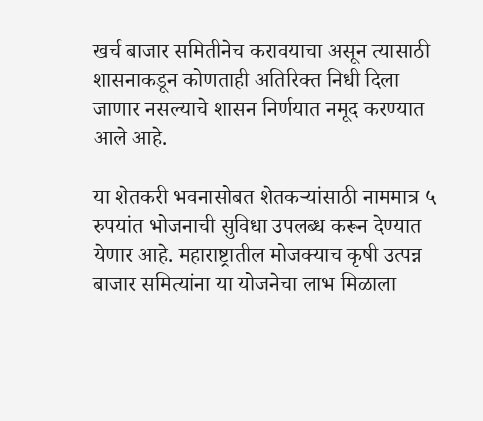खर्च बाजार समितीनेच करावयाचा असून त्यासाठी शासनाकडून कोणताही अतिरिक्त निधी दिला जाणार नसल्याचे शासन निर्णयात नमूद करण्यात आले आहे.

या शेतकरी भवनासोबत शेतकऱ्यांसाठी नाममात्र ५ रुपयांत भोजनाची सुविधा उपलब्ध करून देण्यात येणार आहे. महाराष्ट्रातील मोजक्याच कृषी उत्पन्न बाजार समित्यांना या योजनेचा लाभ मिळाला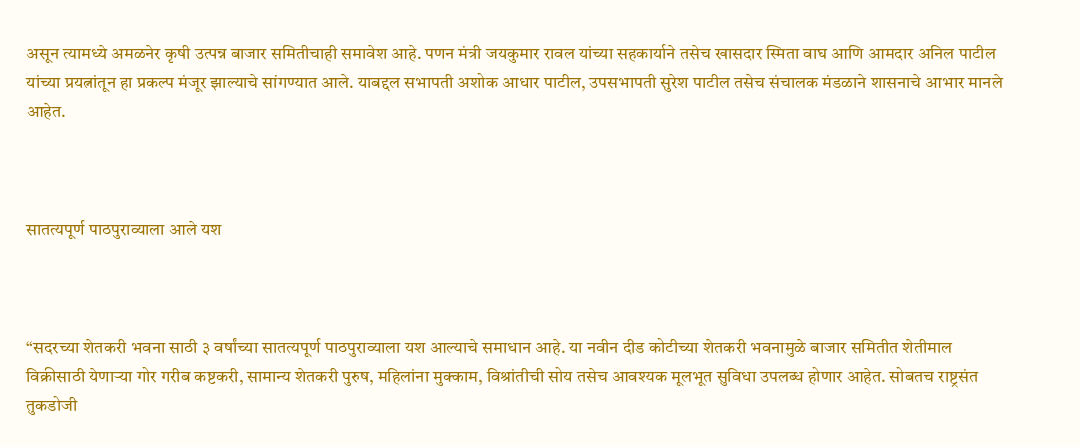असून त्यामध्ये अमळनेर कृषी उत्पन्न बाजार समितीचाही समावेश आहे. पणन मंत्री जयकुमार रावल यांच्या सहकार्याने तसेच खासदार स्मिता वाघ आणि आमदार अनिल पाटील यांच्या प्रयत्नांतून हा प्रकल्प मंजूर झाल्याचे सांगण्यात आले. याबद्दल सभापती अशोक आधार पाटील, उपसभापती सुरेश पाटील तसेच संचालक मंडळाने शासनाचे आभार मानले आहेत.



सातत्यपूर्ण पाठपुराव्याला आले यश



“सदरच्या शेतकरी भवना साठी ३ वर्षांच्या सातत्यपूर्ण पाठपुराव्याला यश आल्याचे समाधान आहे. या नवीन दीड कोटीच्या शेतकरी भवनामुळे बाजार समितीत शेतीमाल विक्रीसाठी येणाऱ्या गोर गरीब कष्टकरी, सामान्य शेतकरी पुरुष, महिलांना मुक्काम, विश्रांतीची सोय तसेच आवश्यक मूलभूत सुविधा उपलब्ध होणार आहेत. सोबतच राष्ट्रसंत तुकडोजी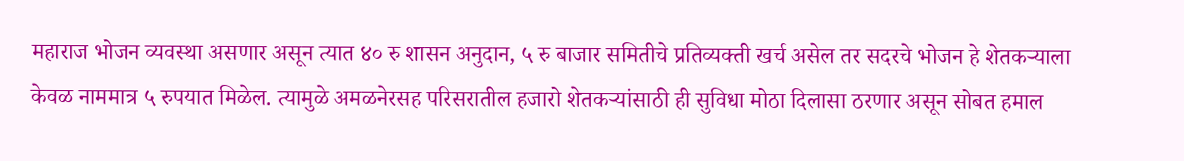महाराज भोजन व्यवस्था असणार असून त्यात ४० रु शासन अनुदान, ५ रु बाजार समितीचे प्रतिव्यक्ती खर्च असेल तर सदरचे भोजन हे शेतकऱ्याला केवळ नाममात्र ५ रुपयात मिळेल. त्यामुळे अमळनेरसह परिसरातील हजारो शेतकऱ्यांसाठी ही सुविधा मोठा दिलासा ठरणार असून सोबत हमाल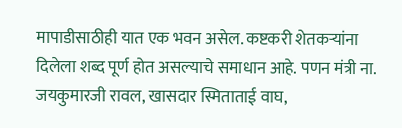मापाडीसाठीही यात एक भवन असेल. कष्टकरी शेतकऱ्यांना दिलेला शब्द पूर्ण होत असल्याचे समाधान आहे. पणन मंत्री ना. जयकुमारजी रावल, खासदार स्मिताताई वाघ,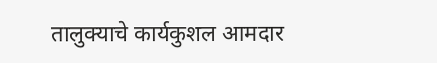तालुक्याचे कार्यकुशल आमदार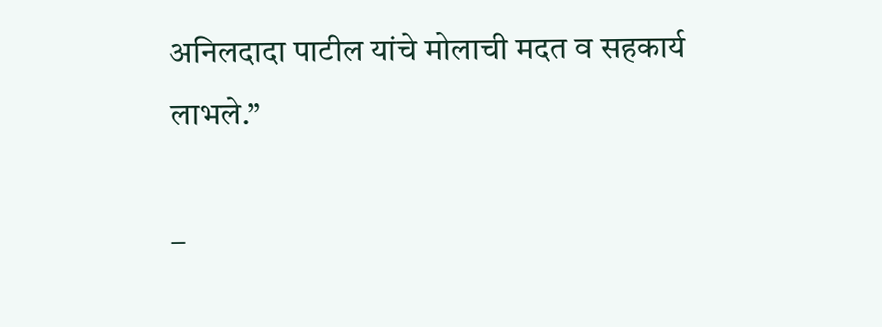अनिलदादा पाटील यांचे मोलाची मदत व सहकार्य लाभले.”

–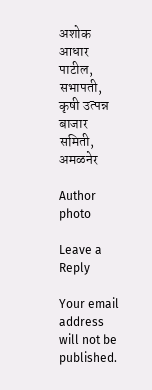अशोक आधार पाटील, सभापती, कृषी उत्पन्न बाजार समिती, अमळनेर

Author photo

Leave a Reply

Your email address will not be published.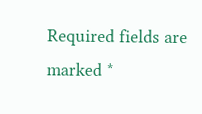Required fields are marked *